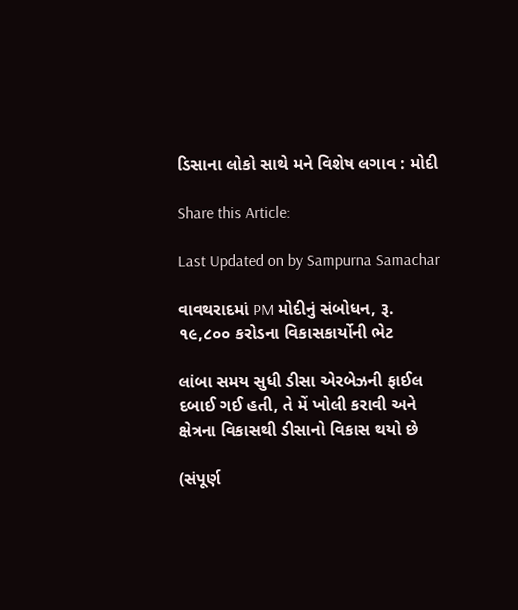ડિસાના લોકો સાથે મને વિશેષ લગાવ : મોદી

Share this Article:

Last Updated on by Sampurna Samachar

વાવથરાદમાં PM મોદીનું સંબોધન, રૂ. ૧૯,૮૦૦ કરોડના વિકાસકાર્યોની ભેટ

લાંબા સમય સુધી ડીસા એરબેઝની ફાઈલ દબાઈ ગઈ હતી, તે મેં ખોલી કરાવી અને  ક્ષેત્રના વિકાસથી ડીસાનો વિકાસ થયો છે

(સંપૂર્ણ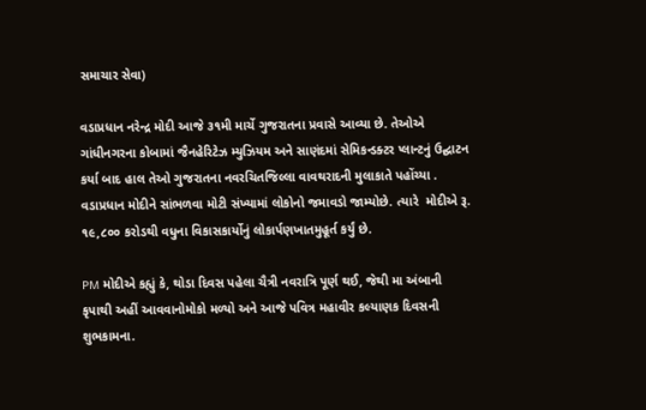સમાચાર સેવા)

વડાપ્રધાન નરેન્દ્ર મોદી આજે ૩૧મી માર્ચે ગુજરાતના પ્રવાસે આવ્યા છે. તેઓએ ગાંધીનગરના કોબામાં જૈનહેરિટેઝ મ્યુઝિયમ અને સાણંદમાં સેમિકન્ડક્ટર પ્લાન્ટનું ઉદ્ઘાટન કર્યા બાદ હાલ તેઓ ગુજરાતના નવરચિતજિલ્લા વાવથરાદની મુલાકાતે પહોંચ્યા . વડાપ્રધાન મોદીને સાંભળવા મોટી સંખ્યામાં લોકોનો જમાવડો જામ્યોછે. ત્યારે  મોદીએ રૂ. ૧૯,૮૦૦ કરોડથી વધુના વિકાસકાર્યોનું લોકાર્પણખાતમુહૂર્ત કર્યું છે.

PM મોદીએ કહ્યું કે, થોડા દિવસ પહેલા ચૈત્રી નવરાત્રિ પૂર્ણ થઈ, જેથી મા અંબાની કૃપાથી અહીં આવવાનોમોકો મળ્યો અને આજે પવિત્ર મહાવીર કલ્યાણક દિવસની શુભકામના.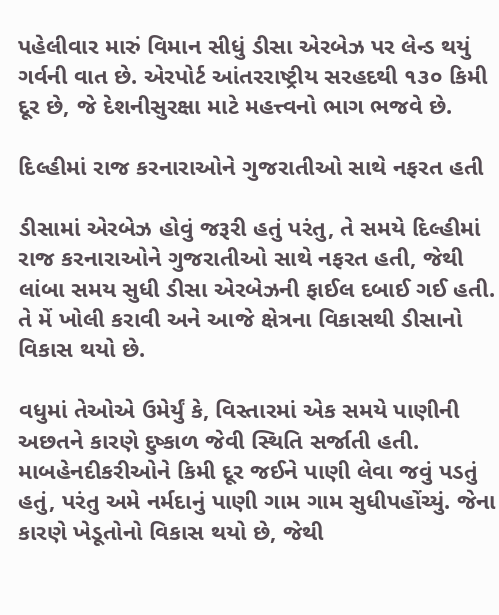પહેલીવાર મારું વિમાન સીધું ડીસા એરબેઝ પર લેન્ડ થયું ગર્વની વાત છે. એરપોર્ટ આંતરરાષ્ટ્રીય સરહદથી ૧૩૦ કિમી દૂર છે, જે દેશનીસુરક્ષા માટે મહત્ત્વનો ભાગ ભજવે છે.

દિલ્હીમાં રાજ કરનારાઓને ગુજરાતીઓ સાથે નફરત હતી

ડીસામાં એરબેઝ હોવું જરૂરી હતું પરંતુ, તે સમયે દિલ્હીમાં રાજ કરનારાઓને ગુજરાતીઓ સાથે નફરત હતી, જેથી લાંબા સમય સુધી ડીસા એરબેઝની ફાઈલ દબાઈ ગઈ હતી. તે મેં ખોલી કરાવી અને આજે ક્ષેત્રના વિકાસથી ડીસાનો વિકાસ થયો છે.

વધુમાં તેઓએ ઉમેર્યું કે, વિસ્તારમાં એક સમયે પાણીની અછતને કારણે દુષ્કાળ જેવી સ્થિતિ સર્જાતી હતી. માબહેનદીકરીઓને કિમી દૂર જઈને પાણી લેવા જવું પડતું હતું, પરંતુ અમે નર્મદાનું પાણી ગામ ગામ સુધીપહોંચ્યું. જેના કારણે ખેડૂતોનો વિકાસ થયો છે, જેથી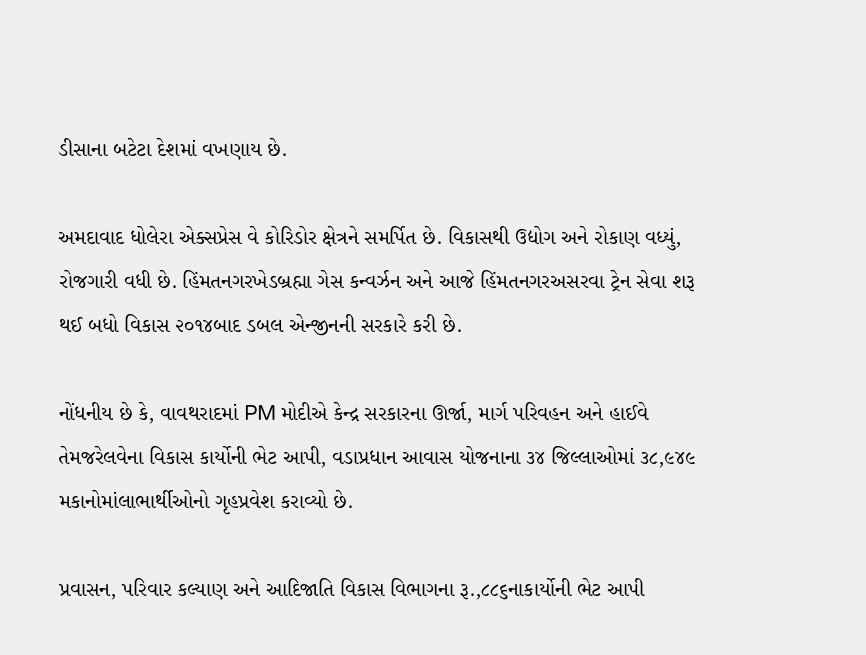ડીસાના બટેટા દેશમાં વખણાય છે.

અમદાવાદ ધોલેરા એક્સપ્રેસ વે કોરિડોર ક્ષેત્રને સમર્પિત છે. વિકાસથી ઉદ્યોગ અને રોકાણ વધ્યું, રોજગારી વધી છે. હિંમતનગરખેડબ્રહ્મા ગેસ કન્વર્ઝન અને આજે હિંમતનગરઅસરવા ટ્રેન સેવા શરૂ થઈ બધો વિકાસ ૨૦૧૪બાદ ડબલ એન્જીનની સરકારે કરી છે.

નોંધનીય છે કે, વાવથરાદમાં PM મોદીએ કેન્દ્ર સરકારના ઊર્જા, માર્ગ પરિવહન અને હાઈવે તેમજરેલવેના વિકાસ કાર્યોની ભેટ આપી, વડાપ્રધાન આવાસ યોજનાના ૩૪ જિલ્લાઓમાં ૩૮,૯૪૯ મકાનોમાંલાભાર્થીઓનો ગૃહપ્રવેશ કરાવ્યો છે.

પ્રવાસન, પરિવાર કલ્યાણ અને આદિજાતિ વિકાસ વિભાગના રૂ.,૮૮૬નાકાર્યોની ભેટ આપી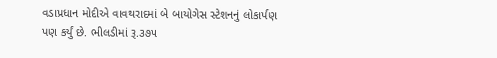વડાપ્રધાન મોદીએ વાવથરાદમાં બે બાયોગેસ સ્ટેશનનું લોકાર્પણ પણ કર્યું છે. ભીલડીમાં રૂ.૩૭૫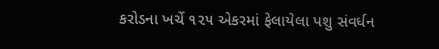કરોડના ખર્ચે ૧૨૫ એકરમાં ફેલાયેલા પશુ સંવર્ધન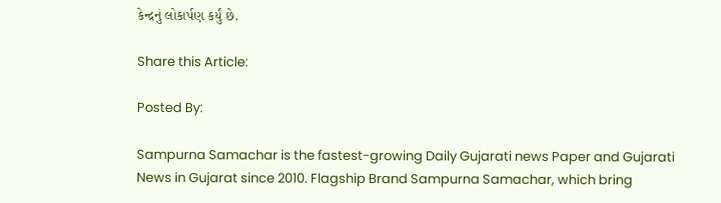કેન્દ્રનું લોકાર્પણ કર્યું છે.

Share this Article:

Posted By:

Sampurna Samachar is the fastest-growing Daily Gujarati news Paper and Gujarati News in Gujarat since 2010. Flagship Brand Sampurna Samachar, which bring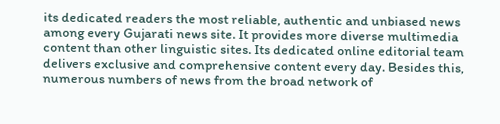its dedicated readers the most reliable, authentic and unbiased news among every Gujarati news site. It provides more diverse multimedia content than other linguistic sites. Its dedicated online editorial team delivers exclusive and comprehensive content every day. Besides this, numerous numbers of news from the broad network of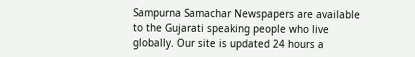Sampurna Samachar Newspapers are available to the Gujarati speaking people who live globally. Our site is updated 24 hours a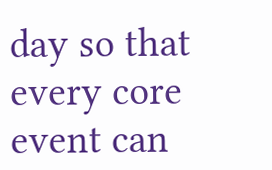day so that every core event can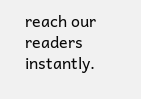reach our readers instantly.